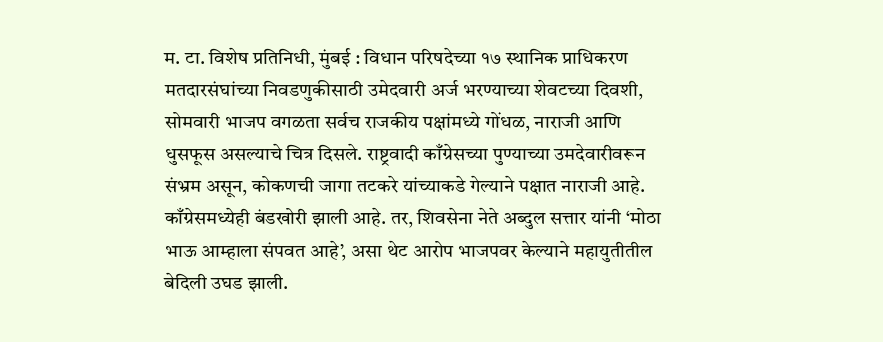म. टा. विशेष प्रतिनिधी, मुंबई : विधान परिषदेच्या १७ स्थानिक प्राधिकरण मतदारसंघांच्या निवडणुकीसाठी उमेदवारी अर्ज भरण्याच्या शेवटच्या दिवशी, सोमवारी भाजप वगळता सर्वच राजकीय पक्षांमध्ये गोंधळ, नाराजी आणि धुसफूस असल्याचे चित्र दिसले. राष्ट्रवादी काँग्रेसच्या पुण्याच्या उमदेवारीवरून संभ्रम असून, कोकणची जागा तटकरे यांच्याकडे गेल्याने पक्षात नाराजी आहे. काँग्रेसमध्येही बंडखोरी झाली आहे. तर, शिवसेना नेते अब्दुल सत्तार यांनी ‘मोठा भाऊ आम्हाला संपवत आहे’, असा थेट आरोप भाजपवर केल्याने महायुतीतील बेदिली उघड झाली.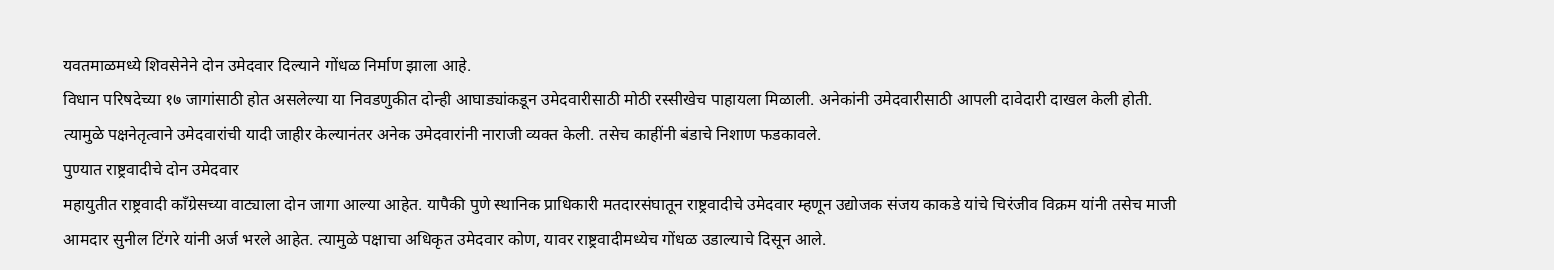यवतमाळमध्ये शिवसेनेने दोन उमेदवार दिल्याने गोंधळ निर्माण झाला आहे.
विधान परिषदेच्या १७ जागांसाठी होत असलेल्या या निवडणुकीत दोन्ही आघाड्यांकडून उमेदवारीसाठी मोठी रस्सीखेच पाहायला मिळाली. अनेकांनी उमेदवारीसाठी आपली दावेदारी दाखल केली होती. त्यामुळे पक्षनेतृत्वाने उमेदवारांची यादी जाहीर केल्यानंतर अनेक उमेदवारांनी नाराजी व्यक्त केली. तसेच काहींनी बंडाचे निशाण फडकावले.
पुण्यात राष्ट्रवादीचे दोन उमेदवार
महायुतीत राष्ट्रवादी काँग्रेसच्या वाट्याला दोन जागा आल्या आहेत. यापैकी पुणे स्थानिक प्राधिकारी मतदारसंघातून राष्ट्रवादीचे उमेदवार म्हणून उद्योजक संजय काकडे यांचे चिरंजीव विक्रम यांनी तसेच माजी आमदार सुनील टिंगरे यांनी अर्ज भरले आहेत. त्यामुळे पक्षाचा अधिकृत उमेदवार कोण, यावर राष्ट्रवादीमध्येच गोंधळ उडाल्याचे दिसून आले.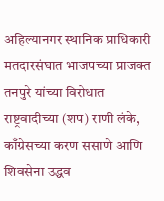अहिल्यानगर स्थानिक प्राधिकारी मतदारसंघात भाजपच्या प्राजक्त तनपुरे यांच्या विरोधात राष्ट्रवादीच्या (शप) राणी लंके, काँग्रेसच्या करण ससाणे आणि शिवसेना उद्धव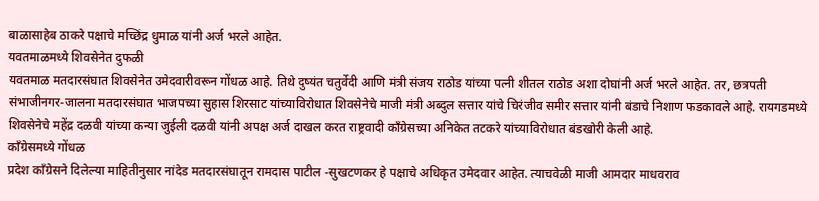बाळासाहेब ठाकरे पक्षाचे मच्छिंद्र धुमाळ यांनी अर्ज भरले आहेत.
यवतमाळमध्ये शिवसेनेत दुफळी
यवतमाळ मतदारसंघात शिवसेनेत उमेदवारीवरून गोंधळ आहे. तिथे दुष्यंत चतुर्वेदी आणि मंत्री संजय राठोड यांच्या पत्नी शीतल राठोड अशा दोघांनी अर्ज भरले आहेत. तर, छत्रपती संभाजीनगर-जालना मतदारसंघात भाजपच्या सुहास शिरसाट यांच्याविरोधात शिवसेनेचे माजी मंत्री अब्दुल सत्तार यांचे चिरंजीव समीर सत्तार यांनी बंडाचे निशाण फडकावले आहे. रायगडमध्ये शिवसेनेचे महेंद्र दळवी यांच्या कन्या जुईली दळवी यांनी अपक्ष अर्ज दाखल करत राष्ट्रवादी काँग्रेसच्या अनिकेत तटकरे यांच्याविरोधात बंडखोरी केली आहे.
काँग्रेसमध्ये गोंधळ
प्रदेश काँग्रेसने दिलेल्या माहितीनुसार नांदेड मतदारसंघातून रामदास पाटील -सुखटणकर हे पक्षाचे अधिकृत उमेदवार आहेत. त्याचवेळी माजी आमदार माधवराव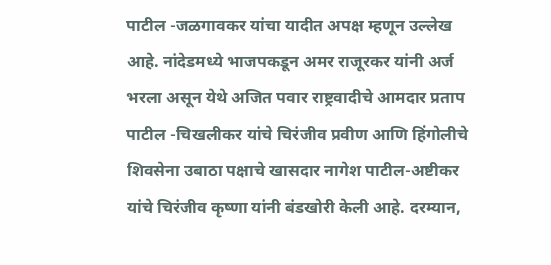पाटील -जळगावकर यांचा यादीत अपक्ष म्हणून उल्लेख आहे. नांदेडमध्ये भाजपकडून अमर राजूरकर यांनी अर्ज भरला असून येथे अजित पवार राष्ट्रवादीचे आमदार प्रताप पाटील -चिखलीकर यांचे चिरंजीव प्रवीण आणि हिंगोलीचे शिवसेना उबाठा पक्षाचे खासदार नागेश पाटील-अष्टीकर यांचे चिरंजीव कृष्णा यांनी बंडखोरी केली आहे. दरम्यान,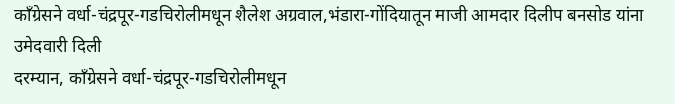काँग्रेसने वर्धा-चंद्रपूर-गडचिरोलीमधून शैलेश अग्रवाल,भंडारा-गोंदियातून माजी आमदार दिलीप बनसोड यांना उमेदवारी दिली
दरम्यान, काँग्रेसने वर्धा-चंद्रपूर-गडचिरोलीमधून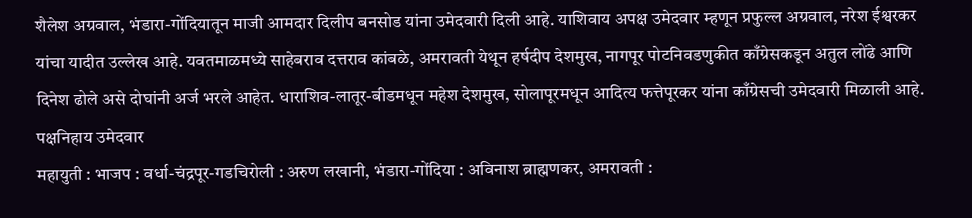शैलेश अग्रवाल, भंडारा-गोंदियातून माजी आमदार दिलीप बनसोड यांना उमेदवारी दिली आहे. याशिवाय अपक्ष उमेदवार म्हणून प्रफुल्ल अग्रवाल, नरेश ईश्वरकर यांचा यादीत उल्लेख आहे. यवतमाळमध्ये साहेबराव दत्तराव कांबळे, अमरावती येथून हर्षदीप देशमुख, नागपूर पोटनिवडणुकीत काँग्रेसकडून अतुल लोंढे आणि दिनेश ढोले असे दोघांनी अर्ज भरले आहेत. धाराशिव-लातूर-बीडमधून महेश देशमुख, सोलापूरमधून आदित्य फत्तेपूरकर यांना काँग्रेसची उमेदवारी मिळाली आहे.
पक्षनिहाय उमेदवार
महायुती : भाजप : वर्धा-चंद्रपूर-गडचिरोली : अरुण लखानी, भंडारा-गोंदिया : अविनाश ब्राह्मणकर, अमरावती :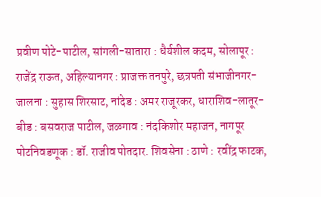प्रवीण पोटे-पाटील, सांगली-सातारा : धैर्यशील कदम, सोलापूर : राजेंद्र राऊत, अहिल्यानगर : प्राजक्त तनपुरे, छत्रपती संभाजीनगर-जालना : सुहास शिरसाट, नांदेड : अमर राजूरकर, धाराशिव-लातूर-बीड : बसवराज पाटील, जळगाव : नंदकिशोर महाजन, नागपूर पोटनिवडणूक : डॉ. राजीव पोतदार. शिवसेना : ठाणे : रवींद्र फाटक,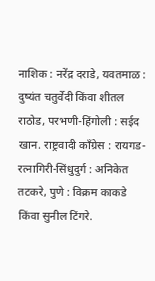नाशिक : नरेंद्र दराडे, यवतमाळ : दुष्यंत चतुर्वेदी किंवा शीतल राठोड, परभणी-हिंगोली : सईद खान. राष्ट्रवादी काँग्रेस : रायगड-रत्नागिरी-सिंधुदुर्ग : अनिकेत तटकरे, पुणे : विक्रम काकडे किंवा सुनील टिंगरे.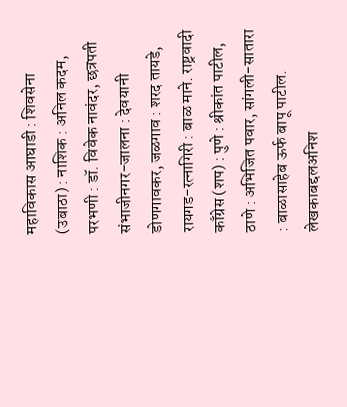महाविकास आघाडी : शिवसेना (उबाठा) : नाशिक : अनिल कदम, परभणी : डॉ. विवेक नावंदर, छत्रपती संभाजीनगर-जालना : देवयानी डोणगावकर, जळगाव : शरद तायडे, रायगड-रत्नागिरी : बाळ माने. राष्ट्रवादी काँग्रेस (शप) : पुणे : श्रीकांत पाटील, ठाणे : अभिजित पवार, सांगली-सातारा : बाळासाहेब ऊर्फ बापू पाटील.
लेखकाबद्दलअनिश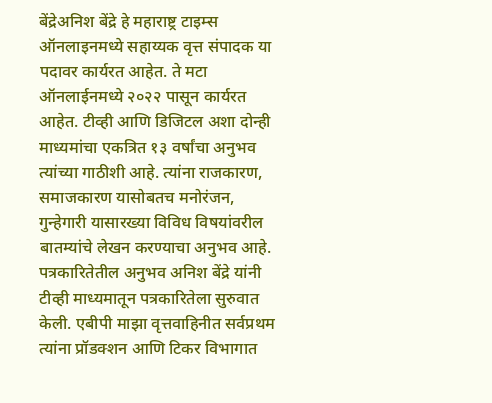बेंद्रेअनिश बेंद्रे हे महाराष्ट्र टाइम्स ऑनलाइनमध्ये सहाय्यक वृत्त संपादक या पदावर कार्यरत आहेत. ते मटा ऑनलाईनमध्ये २०२२ पासून कार्यरत आहेत. टीव्ही आणि डिजिटल अशा दोन्ही माध्यमांचा एकत्रित १३ वर्षांचा अनुभव त्यांच्या गाठीशी आहे. त्यांना राजकारण, समाजकारण यासोबतच मनोरंजन, गुन्हेगारी यासारख्या विविध विषयांवरील बातम्यांचे लेखन करण्याचा अनुभव आहे.
पत्रकारितेतील अनुभव अनिश बेंद्रे यांनी टीव्ही माध्यमातून पत्रकारितेला सुरुवात केली. एबीपी माझा वृत्तवाहिनीत सर्वप्रथम त्यांना प्रॉडक्शन आणि टिकर विभागात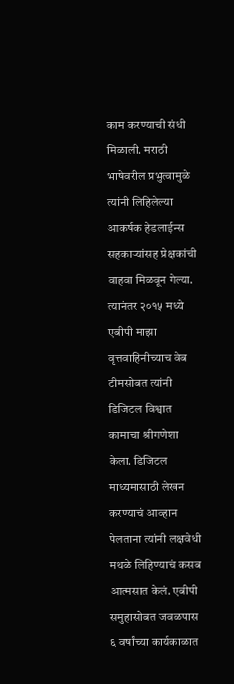काम करण्याची संधी मिळाली. मराठी भाषेवरील प्रभुत्वामुळे त्यांनी लिहिलेल्या आकर्षक हेडलाईन्स सहकाऱ्यांसह प्रेक्षकांची वाहवा मिळवून गेल्या. त्यानंतर २०१५ मध्ये एबीपी माझा वृत्तवाहिनीच्याच वेब टीमसोबत त्यांनी डिजिटल विश्वात कामाचा श्रीगणेशा केला. डिजिटल माध्यमासाठी लेखन करण्याचं आव्हान पेलताना त्यांनी लक्षवेधी मथळे लिहिण्याचं कसब आत्मसात केलं. एबीपी समुहासोबत जवळपास ६ वर्षांच्या कार्यकाळात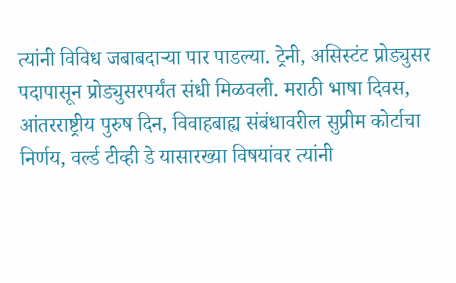त्यांनी विविध जबाबदाऱ्या पार पाडल्या. ट्रेनी, असिस्टंट प्रोड्युसर पदापासून प्रोड्युसरपर्यंत संधी मिळवली. मराठी भाषा दिवस, आंतरराष्ट्रीय पुरुष दिन, विवाहबाह्य संबंधावरील सुप्रीम कोर्टाचा निर्णय, वर्ल्ड टीव्ही डे यासारख्या विषयांवर त्यांनी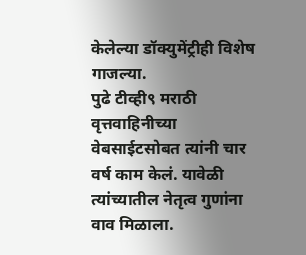केलेल्या डॉक्युमेंट्रीही विशेष गाजल्या.
पुढे टीव्ही९ मराठी वृत्तवाहिनीच्या वेबसाईटसोबत त्यांनी चार वर्ष काम केलं. यावेळी त्यांच्यातील नेतृत्व गुणांना वाव मिळाला.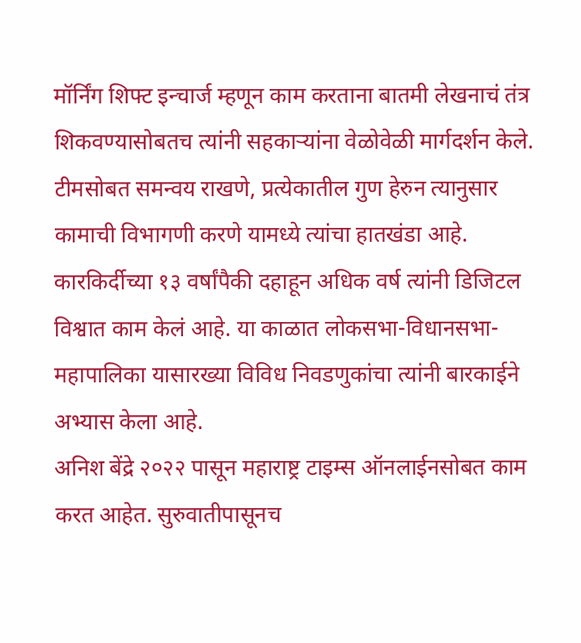मॉर्निंग शिफ्ट इन्चार्ज म्हणून काम करताना बातमी लेखनाचं तंत्र शिकवण्यासोबतच त्यांनी सहकाऱ्यांना वेळोवेळी मार्गदर्शन केले. टीमसोबत समन्वय राखणे, प्रत्येकातील गुण हेरुन त्यानुसार कामाची विभागणी करणे यामध्ये त्यांचा हातखंडा आहे. कारकिर्दीच्या १३ वर्षांपैकी दहाहून अधिक वर्ष त्यांनी डिजिटल विश्वात काम केलं आहे. या काळात लोकसभा-विधानसभा-महापालिका यासारख्या विविध निवडणुकांचा त्यांनी बारकाईने अभ्यास केला आहे.
अनिश बेंद्रे २०२२ पासून महाराष्ट्र टाइम्स ऑनलाईनसोबत काम करत आहेत. सुरुवातीपासूनच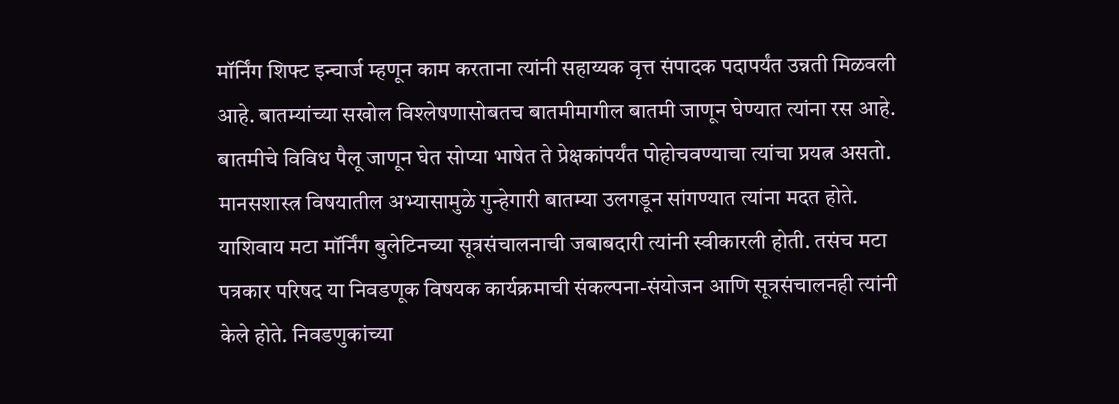मॉर्निंग शिफ्ट इन्चार्ज म्हणून काम करताना त्यांनी सहाय्यक वृत्त संपादक पदापर्यंत उन्नती मिळवली आहे. बातम्यांच्या सखोल विश्लेषणासोबतच बातमीमागील बातमी जाणून घेण्यात त्यांना रस आहे. बातमीचे विविध पैलू जाणून घेत सोप्या भाषेत ते प्रेक्षकांपर्यंत पोहोचवण्याचा त्यांचा प्रयत्न असतो. मानसशास्त्र विषयातील अभ्यासामुळे गुन्हेगारी बातम्या उलगडून सांगण्यात त्यांना मदत होते. याशिवाय मटा मॉर्निंग बुलेटिनच्या सूत्रसंचालनाची जबाबदारी त्यांनी स्वीकारली होती. तसंच मटा पत्रकार परिषद या निवडणूक विषयक कार्यक्रमाची संकल्पना-संयोजन आणि सूत्रसंचालनही त्यांनी केले होते. निवडणुकांच्या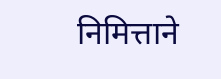निमित्ताने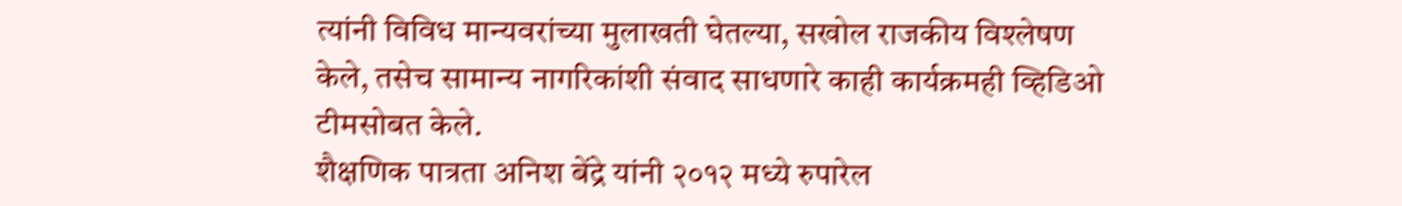त्यांनी विविध मान्यवरांच्या मुलाखती घेतल्या, सखोल राजकीय विश्लेषण केले, तसेच सामान्य नागरिकांशी संवाद साधणारे काही कार्यक्रमही व्हिडिओ टीमसोबत केले.
शैक्षणिक पात्रता अनिश बेंद्रे यांनी २०१२ मध्ये रुपारेल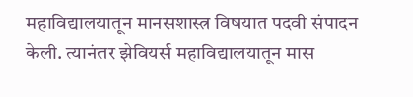महाविद्यालयातून मानसशास्त्र विषयात पदवी संपादन केली. त्यानंतर झेवियर्स महाविद्यालयातून मास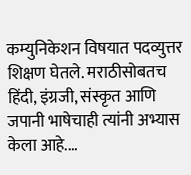कम्युनिकेशन विषयात पदव्युत्तर शिक्षण घेतले. मराठीसोबतच हिंदी, इंग्रजी, संस्कृत आणि जपानी भाषेचाही त्यांनी अभ्यास केला आहे.…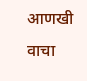आणखी वाचा